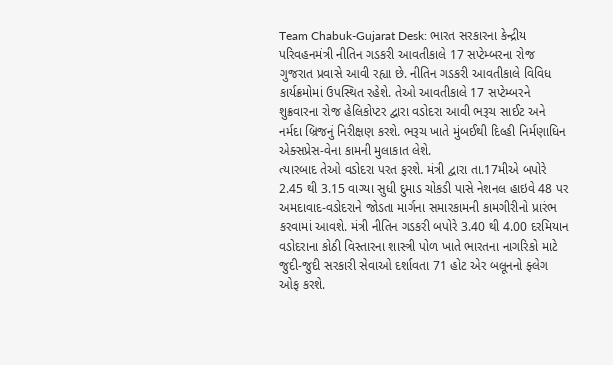Team Chabuk-Gujarat Desk: ભારત સરકારના કેન્દ્રીય પરિવહનમંત્રી નીતિન ગડકરી આવતીકાલે 17 સપ્ટેમ્બરના રોજ ગુજરાત પ્રવાસે આવી રહ્યા છે. નીતિન ગડકરી આવતીકાલે વિવિધ કાર્યક્રમોમાં ઉપસ્થિત રહેશે. તેઓ આવતીકાલે 17 સપ્ટેમ્બરને શુક્રવારના રોજ હેલિકોપ્ટર દ્વારા વડોદરા આવી ભરૂચ સાઈટ અને નર્મદા બ્રિજનું નિરીક્ષણ કરશે. ભરૂચ ખાતે મુંબઈથી દિલ્હી નિર્મણાધિન એક્સપ્રેસ-વેના કામની મુલાકાત લેશે.
ત્યારબાદ તેઓ વડોદરા પરત ફરશે. મંત્રી દ્વારા તા.17મીએ બપોરે 2.45 થી 3.15 વાગ્યા સુધી દુમાડ ચોકડી પાસે નેશનલ હાઇવે 48 પર અમદાવાદ-વડોદરાને જોડતા માર્ગના સમારકામની કામગીરીનો પ્રારંભ કરવામાં આવશે. મંત્રી નીતિન ગડકરી બપોરે 3.40 થી 4.00 દરમિયાન વડોદરાના કોઠી વિસ્તારના શાસ્ત્રી પોળ ખાતે ભારતના નાગરિકો માટે જુદી-જુદી સરકારી સેવાઓ દર્શાવતા 71 હોટ એર બલૂનનો ફ્લેગ ઓફ કરશે.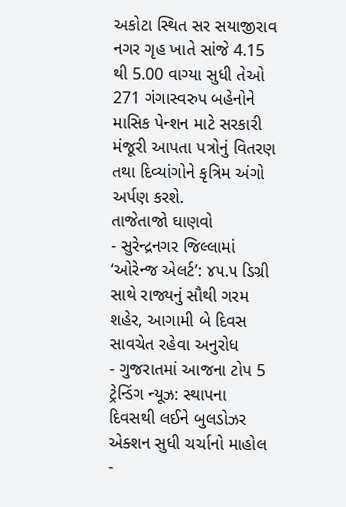અકોટા સ્થિત સર સયાજીરાવ નગર ગૃહ ખાતે સાંજે 4.15 થી 5.00 વાગ્યા સુધી તેઓ 271 ગંગાસ્વરુપ બહેનોને માસિક પેન્શન માટે સરકારી મંજૂરી આપતા પત્રોનું વિતરણ તથા દિવ્યાંગોને કૃત્રિમ અંગો અર્પણ કરશે.
તાજેતાજો ઘાણવો
- સુરેન્દ્રનગર જિલ્લામાં ‘ઓરેન્જ એલર્ટ’: ૪૫.૫ ડિગ્રી સાથે રાજ્યનું સૌથી ગરમ શહેર, આગામી બે દિવસ સાવચેત રહેવા અનુરોધ
- ગુજરાતમાં આજના ટોપ 5 ટ્રેન્ડિંગ ન્યૂઝ: સ્થાપના દિવસથી લઈને બુલડોઝર એક્શન સુધી ચર્ચાનો માહોલ
-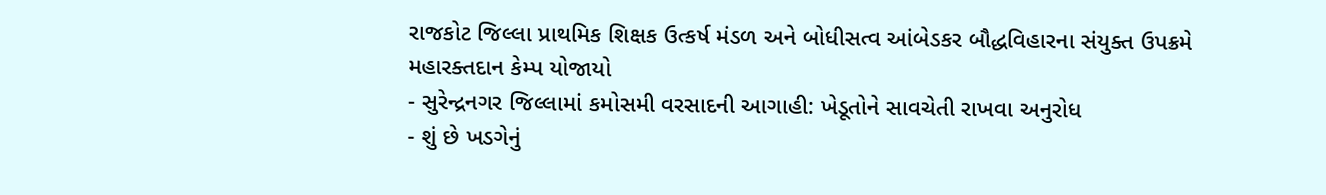રાજકોટ જિલ્લા પ્રાથમિક શિક્ષક ઉત્કર્ષ મંડળ અને બોધીસત્વ આંબેડકર બૌદ્ધવિહારના સંયુક્ત ઉપક્રમે મહારક્તદાન કેમ્પ યોજાયો
- સુરેન્દ્રનગર જિલ્લામાં કમોસમી વરસાદની આગાહી: ખેડૂતોને સાવચેતી રાખવા અનુરોધ
- શું છે ખડગેનું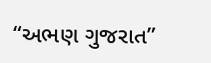“અભણ ગુજરાત”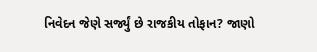નિવેદન જેણે સર્જ્યું છે રાજકીય તોફાન? જાણો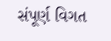સંપૂર્ણ વિગત